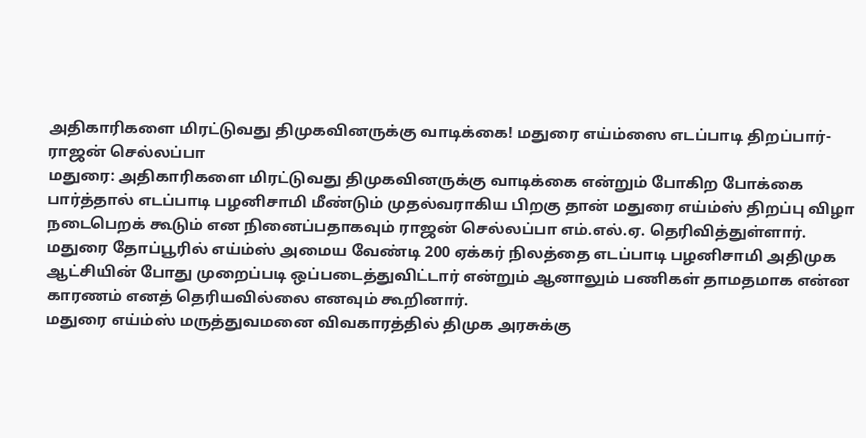அதிகாரிகளை மிரட்டுவது திமுகவினருக்கு வாடிக்கை! மதுரை எய்ம்ஸை எடப்பாடி திறப்பார்-ராஜன் செல்லப்பா
மதுரை: அதிகாரிகளை மிரட்டுவது திமுகவினருக்கு வாடிக்கை என்றும் போகிற போக்கை பார்த்தால் எடப்பாடி பழனிசாமி மீண்டும் முதல்வராகிய பிறகு தான் மதுரை எய்ம்ஸ் திறப்பு விழா நடைபெறக் கூடும் என நினைப்பதாகவும் ராஜன் செல்லப்பா எம்.எல்.ஏ. தெரிவித்துள்ளார்.
மதுரை தோப்பூரில் எய்ம்ஸ் அமைய வேண்டி 200 ஏக்கர் நிலத்தை எடப்பாடி பழனிசாமி அதிமுக ஆட்சியின் போது முறைப்படி ஒப்படைத்துவிட்டார் என்றும் ஆனாலும் பணிகள் தாமதமாக என்ன காரணம் எனத் தெரியவில்லை எனவும் கூறினார்.
மதுரை எய்ம்ஸ் மருத்துவமனை விவகாரத்தில் திமுக அரசுக்கு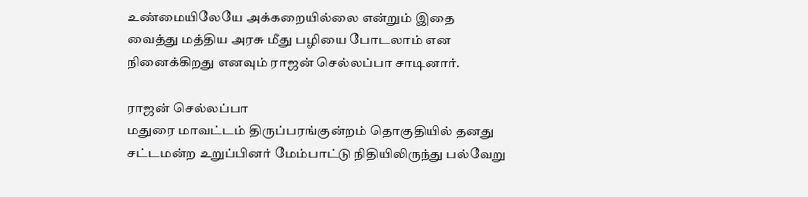உண்மையிலேயே அக்கறையில்லை என்றும் இதை வைத்து மத்திய அரசு மீது பழியை போடலாம் என நினைக்கிறது எனவும் ராஜன் செல்லப்பா சாடினார்.

ராஜன் செல்லப்பா
மதுரை மாவட்டம் திருப்பரங்குன்றம் தொகுதியில் தனது சட்டமன்ற உறுப்பினர் மேம்பாட்டு நிதியிலிருந்து பல்வேறு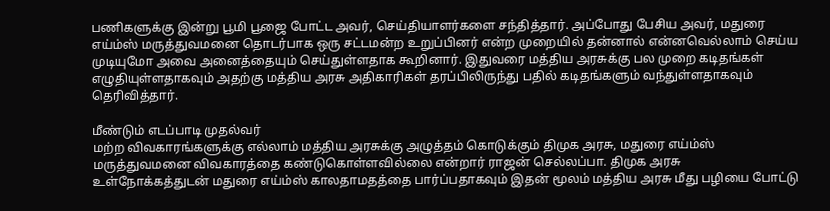பணிகளுக்கு இன்று பூமி பூஜை போட்ட அவர், செய்தியாளர்களை சந்தித்தார். அப்போது பேசிய அவர், மதுரை எய்ம்ஸ் மருத்துவமனை தொடர்பாக ஒரு சட்டமன்ற உறுப்பினர் என்ற முறையில் தன்னால் என்னவெல்லாம் செய்ய முடியுமோ அவை அனைத்தையும் செய்துள்ளதாக கூறினார். இதுவரை மத்திய அரசுக்கு பல முறை கடிதங்கள் எழுதியுள்ளதாகவும் அதற்கு மத்திய அரசு அதிகாரிகள் தரப்பிலிருந்து பதில் கடிதங்களும் வந்துள்ளதாகவும் தெரிவித்தார்.

மீண்டும் எடப்பாடி முதல்வர்
மற்ற விவகாரங்களுக்கு எல்லாம் மத்திய அரசுக்கு அழுத்தம் கொடுக்கும் திமுக அரசு, மதுரை எய்ம்ஸ் மருத்துவமனை விவகாரத்தை கண்டுகொள்ளவில்லை என்றார் ராஜன் செல்லப்பா. திமுக அரசு உள்நோக்கத்துடன் மதுரை எய்ம்ஸ் காலதாமதத்தை பார்ப்பதாகவும் இதன் மூலம் மத்திய அரசு மீது பழியை போட்டு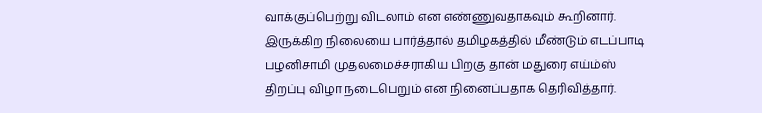வாக்குப்பெற்று விடலாம் என எண்ணுவதாகவும் கூறினார். இருக்கிற நிலையை பார்த்தால் தமிழகத்தில் மீண்டும் எடப்பாடி பழனிசாமி முதலமைச்சராகிய பிறகு தான் மதுரை எய்ம்ஸ் திறப்பு விழா நடைபெறும் என நினைப்பதாக தெரிவித்தார்.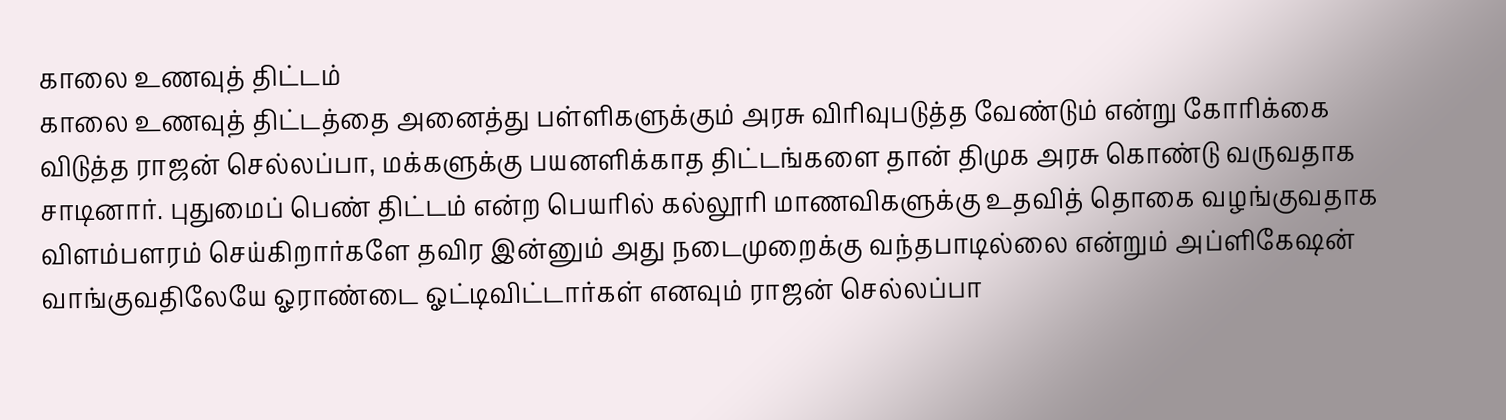காலை உணவுத் திட்டம்
காலை உணவுத் திட்டத்தை அனைத்து பள்ளிகளுக்கும் அரசு விரிவுபடுத்த வேண்டும் என்று கோரிக்கை விடுத்த ராஜன் செல்லப்பா, மக்களுக்கு பயனளிக்காத திட்டங்களை தான் திமுக அரசு கொண்டு வருவதாக சாடினார். புதுமைப் பெண் திட்டம் என்ற பெயரில் கல்லூரி மாணவிகளுக்கு உதவித் தொகை வழங்குவதாக விளம்பளரம் செய்கிறார்களே தவிர இன்னும் அது நடைமுறைக்கு வந்தபாடில்லை என்றும் அப்ளிகேஷன் வாங்குவதிலேயே ஓராண்டை ஓட்டிவிட்டார்கள் எனவும் ராஜன் செல்லப்பா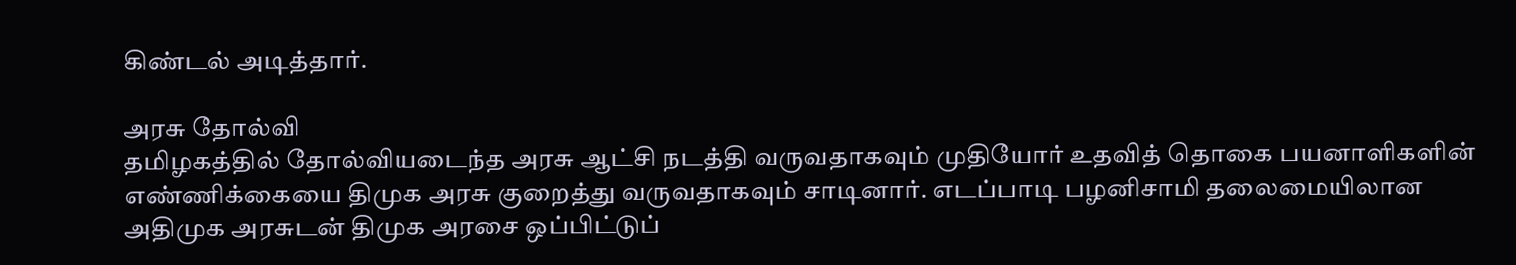கிண்டல் அடித்தார்.

அரசு தோல்வி
தமிழகத்தில் தோல்வியடைந்த அரசு ஆட்சி நடத்தி வருவதாகவும் முதியோர் உதவித் தொகை பயனாளிகளின் எண்ணிக்கையை திமுக அரசு குறைத்து வருவதாகவும் சாடினார். எடப்பாடி பழனிசாமி தலைமையிலான அதிமுக அரசுடன் திமுக அரசை ஒப்பிட்டுப்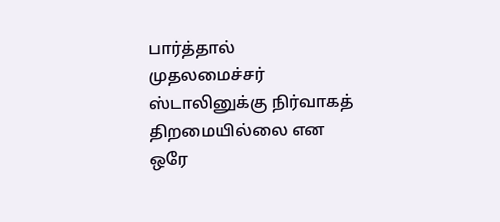பார்த்தால் முதலமைச்சர் ஸ்டாலினுக்கு நிர்வாகத் திறமையில்லை என ஒரே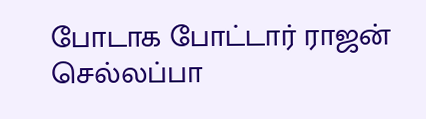போடாக போட்டார் ராஜன் செல்லப்பா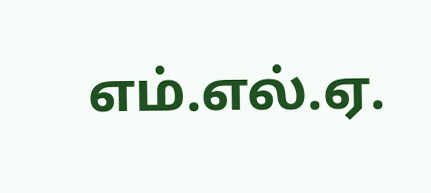எம்.எல்.ஏ.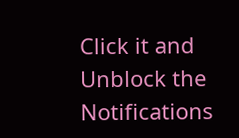Click it and Unblock the Notifications